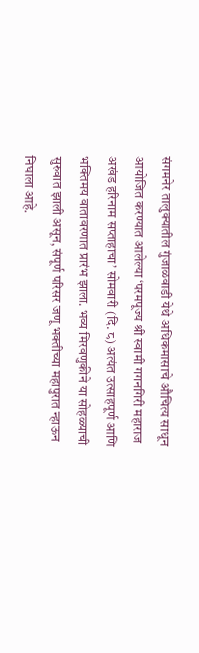संगमनेर तालुक्यातील गुंजाळवाडी येथे अधिकमासाचे औचित्य साधून आयोजित करण्यात आलेल्या ‘परमपूज्य श्री स्वामी गगनगिरी महाराज अखंड हरिनाम सप्ताहाचा’ सोमवारी (दि. ८) अत्यंत उत्साहपूर्ण आणि भक्तिमय वातावरणात प्रारंभ झाला. भव्य मिरवणुकीने या सोहळ्याची सुरुवात झाली असून, संपूर्ण परिसर जणू भक्तीच्या महापुरात न्हाऊन निघाला आहे.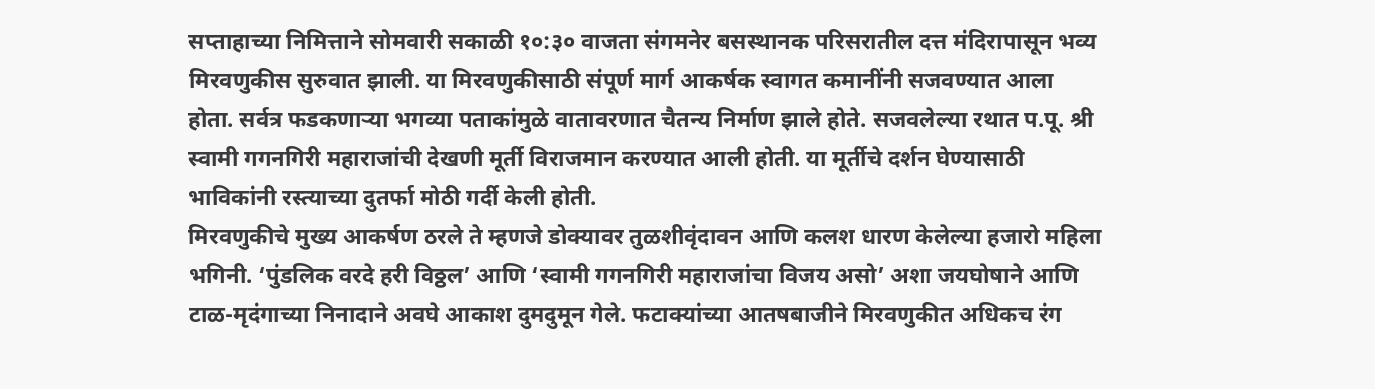सप्ताहाच्या निमित्ताने सोमवारी सकाळी १०:३० वाजता संगमनेर बसस्थानक परिसरातील दत्त मंदिरापासून भव्य मिरवणुकीस सुरुवात झाली. या मिरवणुकीसाठी संपूर्ण मार्ग आकर्षक स्वागत कमानींनी सजवण्यात आला होता. सर्वत्र फडकणाऱ्या भगव्या पताकांमुळे वातावरणात चैतन्य निर्माण झाले होते. सजवलेल्या रथात प.पू. श्री स्वामी गगनगिरी महाराजांची देखणी मूर्ती विराजमान करण्यात आली होती. या मूर्तीचे दर्शन घेण्यासाठी भाविकांनी रस्त्याच्या दुतर्फा मोठी गर्दी केली होती.
मिरवणुकीचे मुख्य आकर्षण ठरले ते म्हणजे डोक्यावर तुळशीवृंदावन आणि कलश धारण केलेल्या हजारो महिला भगिनी. ‘पुंडलिक वरदे हरी विठ्ठल’ आणि ‘स्वामी गगनगिरी महाराजांचा विजय असो’ अशा जयघोषाने आणि टाळ-मृदंगाच्या निनादाने अवघे आकाश दुमदुमून गेले. फटाक्यांच्या आतषबाजीने मिरवणुकीत अधिकच रंग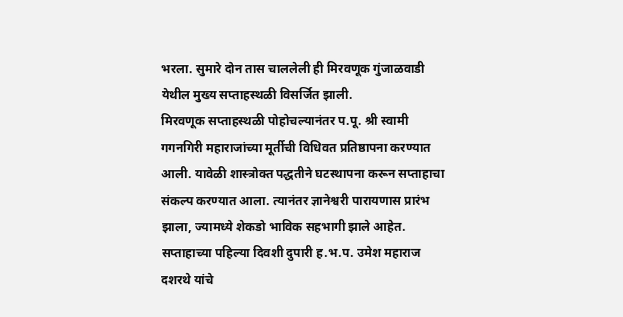भरला. सुमारे दोन तास चाललेली ही मिरवणूक गुंजाळवाडी येथील मुख्य सप्ताहस्थळी विसर्जित झाली.
मिरवणूक सप्ताहस्थळी पोहोचल्यानंतर प.पू. श्री स्वामी गगनगिरी महाराजांच्या मूर्तीची विधिवत प्रतिष्ठापना करण्यात आली. यावेळी शास्त्रोक्त पद्धतीने घटस्थापना करून सप्ताहाचा संकल्प करण्यात आला. त्यानंतर ज्ञानेश्वरी पारायणास प्रारंभ झाला, ज्यामध्ये शेकडो भाविक सहभागी झाले आहेत.
सप्ताहाच्या पहिल्या दिवशी दुपारी ह.भ.प. उमेश महाराज दशरथे यांचे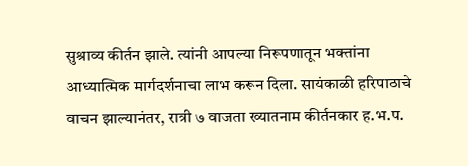सुश्राव्य कीर्तन झाले. त्यांनी आपल्या निरूपणातून भक्तांना आध्यात्मिक मार्गदर्शनाचा लाभ करून दिला. सायंकाळी हरिपाठाचे वाचन झाल्यानंतर, रात्री ७ वाजता ख्यातनाम कीर्तनकार ह.भ.प.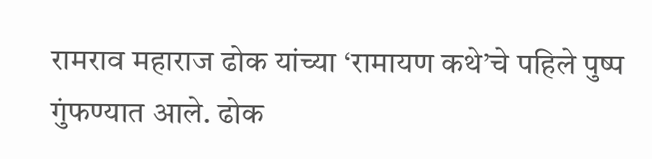रामराव महाराज ढोक यांच्या ‘रामायण कथे’चे पहिले पुष्प गुंफण्यात आले. ढोक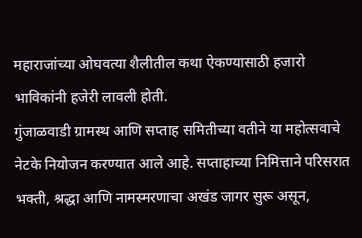महाराजांच्या ओघवत्या शैलीतील कथा ऐकण्यासाठी हजारो भाविकांनी हजेरी लावली होती.
गुंजाळवाडी ग्रामस्थ आणि सप्ताह समितीच्या वतीने या महोत्सवाचे नेटके नियोजन करण्यात आले आहे. सप्ताहाच्या निमित्ताने परिसरात भक्ती, श्रद्धा आणि नामस्मरणाचा अखंड जागर सुरू असून,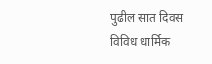पुढील सात दिवस विविध धार्मिक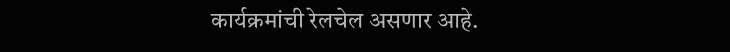कार्यक्रमांची रेलचेल असणार आहे.